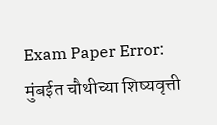Exam Paper Error: मुंबईत चौथीच्या शिष्यवृत्ती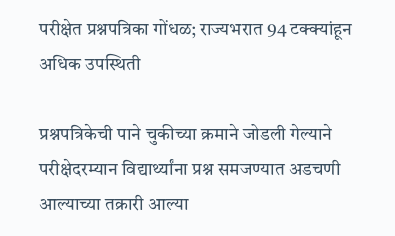परीक्षेत प्रश्नपत्रिका गोंधळ; राज्यभरात 94 टक्क्यांहून अधिक उपस्थिती

प्रश्नपत्रिकेची पाने चुकीच्या क्रमाने जोडली गेल्याने परीक्षेदरम्यान विद्यार्थ्यांना प्रश्न समजण्यात अडचणी आल्याच्या तक्रारी आल्या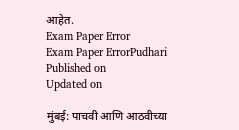आहेत.
Exam Paper Error
Exam Paper ErrorPudhari
Published on
Updated on

मुंबई: पाचवी आणि आठवीच्या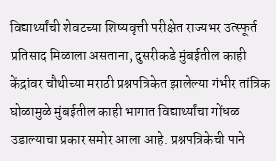विद्यार्थ्यांची शेवटच्या शिष्यवृत्ती परीक्षेत राज्यभर उत्स्फूर्त प्रतिसाद मिळाला असताना, दुसरीकडे मुंबईतील काही केंद्रांवर चौथीच्या मराठी प्रश्नपत्रिकेत झालेल्या गंभीर तांत्रिक घोळामुळे मुंबईतील काही भागात विद्यार्थ्यांचा गोंधळ उडाल्याचा प्रकार समोर आला आहे. प्रश्नपत्रिकेची पाने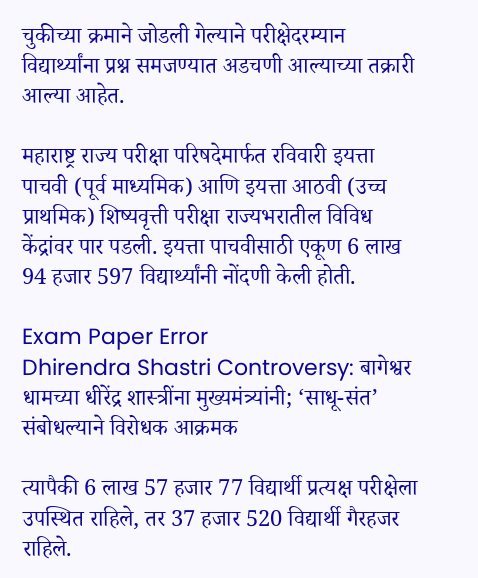चुकीच्या क्रमाने जोडली गेल्याने परीक्षेदरम्यान विद्यार्थ्यांना प्रश्न समजण्यात अडचणी आल्याच्या तक्रारी आल्या आहेत.

महाराष्ट्र राज्य परीक्षा परिषदेमार्फत रविवारी इयत्ता पाचवी (पूर्व माध्यमिक) आणि इयत्ता आठवी (उच्च प्राथमिक) शिष्यवृत्ती परीक्षा राज्यभरातील विविध केंद्रांवर पार पडली. इयत्ता पाचवीसाठी एकूण 6 लाख 94 हजार 597 विद्यार्थ्यांनी नोंदणी केली होती.

Exam Paper Error
Dhirendra Shastri Controversy: बागेश्वर धामच्या धीरेंद्र शास्त्रींना मुख्यमंत्र्यांनी; ‘साधू-संत‌’ संबोधल्याने विरोधक आक्रमक

त्यापैकी 6 लाख 57 हजार 77 विद्यार्थी प्रत्यक्ष परीक्षेला उपस्थित राहिले, तर 37 हजार 520 विद्यार्थी गैरहजर राहिले.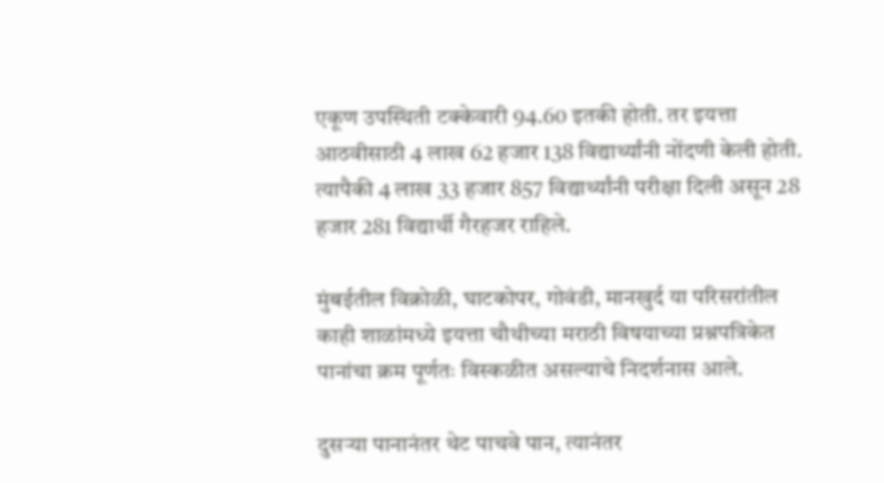एकूण उपस्थिती टक्केवारी 94.60 इतकी होती. तर इयत्ता आठवीसाठी 4 लाख 62 हजार 138 विद्यार्थ्यांनी नोंदणी केली होती. त्यापैकी 4 लाख 33 हजार 857 विद्यार्थ्यांनी परीक्षा दिली असून 28 हजार 281 विद्यार्थी गैरहजर राहिले.

मुंबईतील विक्रोळी, घाटकोपर, गोवंडी, मानखुर्द या परिसरांतील काही शाळांमध्ये इयत्ता चौथीच्या मराठी विषयाच्या प्रश्नपत्रिकेत पानांचा क्रम पूर्णतः विस्कळीत असल्याचे निदर्शनास आले.

दुसऱ्या पानानंतर थेट पाचवे पान, त्यानंतर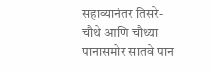सहाव्यानंतर तिसरे-चौथे आणि चौथ्या पानासमोर सातवे पान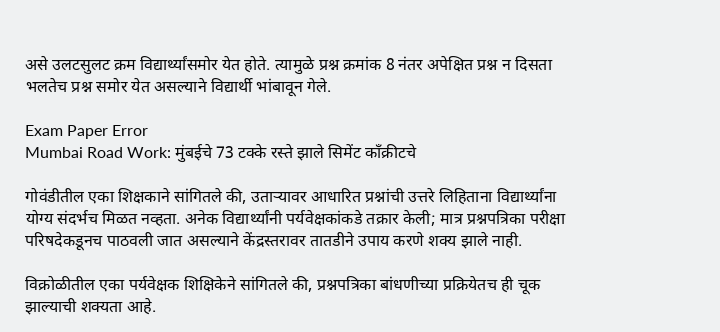असे उलटसुलट क्रम विद्यार्थ्यांसमोर येत होते. त्यामुळे प्रश्न क्रमांक 8 नंतर अपेक्षित प्रश्न न दिसता भलतेच प्रश्न समोर येत असल्याने विद्यार्थी भांबावून गेले.

Exam Paper Error
Mumbai Road Work: मुंबईचे 73 टक्के रस्ते झाले सिमेंट काँक्रीटचे

गोवंडीतील एका शिक्षकाने सांगितले की, उताऱ्यावर आधारित प्रश्नांची उत्तरे लिहिताना विद्यार्थ्यांना योग्य संदर्भच मिळत नव्हता. अनेक विद्यार्थ्यांनी पर्यवेक्षकांकडे तक्रार केली; मात्र प्रश्नपत्रिका परीक्षा परिषदेकडूनच पाठवली जात असल्याने केंद्रस्तरावर तातडीने उपाय करणे शक्य झाले नाही.

विक्रोळीतील एका पर्यवेक्षक शिक्षिकेने सांगितले की, प्रश्नपत्रिका बांधणीच्या प्रक्रियेतच ही चूक झाल्याची शक्यता आहे.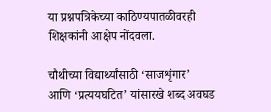या प्रश्नपत्रिकेच्या काठिण्यपातळीवरही शिक्षकांनी आक्षेप नोंदवला.

चौथीच्या विद्यार्थ्यांसाठी ‌‘साजशृंगार‌’ आणि ‌‘प्रत्ययघटित‌’ यांसारखे शब्द अवघड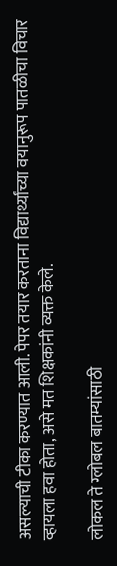असल्याची टीका करण्यात आली. पेपर तयार करताना विद्यार्थ्यांच्या वयानुरूप पातळीचा विचार व्हायला हवा होता, असे मत शिक्षकांनी व्यक्त केले.

लोकल ते ग्लोबल बातम्यांसाठी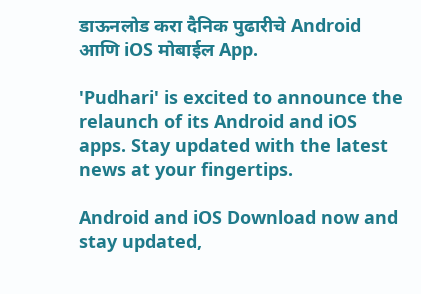डाऊनलोड करा दैनिक पुढारीचे Android आणि iOS मोबाईल App.

'Pudhari' is excited to announce the relaunch of its Android and iOS apps. Stay updated with the latest news at your fingertips.

Android and iOS Download now and stay updated,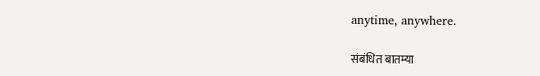anytime, anywhere.

संबंधित बातम्या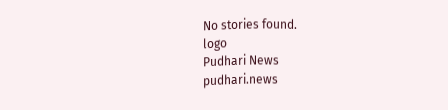No stories found.
logo
Pudhari News
pudhari.news